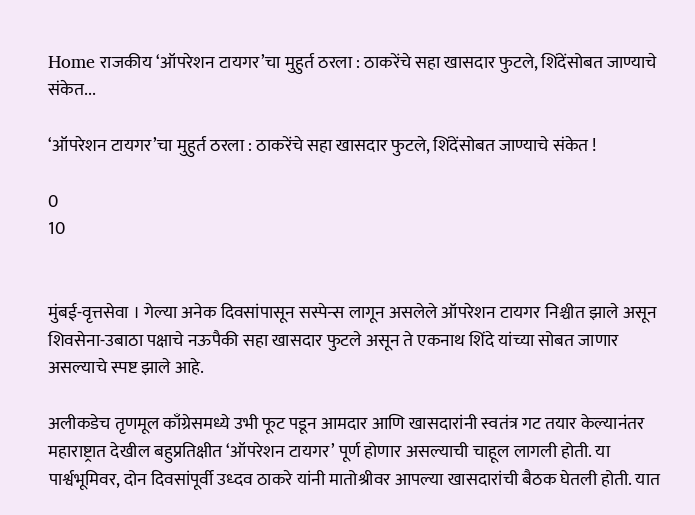Home राजकीय ‘ऑपरेशन टायगर’चा मुहुर्त ठरला : ठाकरेंचे सहा खासदार फुटले, शिंदेंसोबत जाण्याचे संकेत...

‘ऑपरेशन टायगर’चा मुहुर्त ठरला : ठाकरेंचे सहा खासदार फुटले, शिंदेंसोबत जाण्याचे संकेत !

0
10


मुंबई-वृत्तसेवा । गेल्या अनेक दिवसांपासून सस्पेन्स लागून असलेले ऑपरेशन टायगर निश्चीत झाले असून शिवसेना-उबाठा पक्षाचे नऊपैकी सहा खासदार फुटले असून ते एकनाथ शिंदे यांच्या सोबत जाणार असल्याचे स्पष्ट झाले आहे.

अलीकडेच तृणमूल काँग्रेसमध्ये उभी फूट पडून आमदार आणि खासदारांनी स्वतंत्र गट तयार केल्यानंतर महाराष्ट्रात देखील बहुप्रतिक्षीत ‘ऑपरेशन टायगर’ पूर्ण होणार असल्याची चाहूल लागली होती. या पार्श्वभूमिवर, दोन दिवसांपूर्वी उध्दव ठाकरे यांनी मातोश्रीवर आपल्या खासदारांची बैठक घेतली होती. यात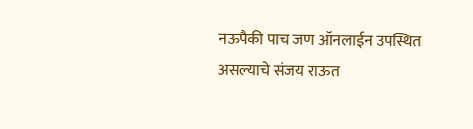नऊपैकी पाच जण ऑनलाईन उपस्थित असल्याचे संजय राऊत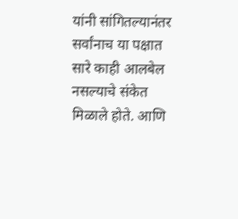यांनी सांगितल्यानंतर सर्वांनाच या पक्षात सारे काही आलबेल नसल्याचे संकेत मिळाले होते. आणि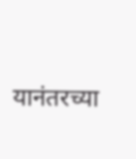यानंतरच्या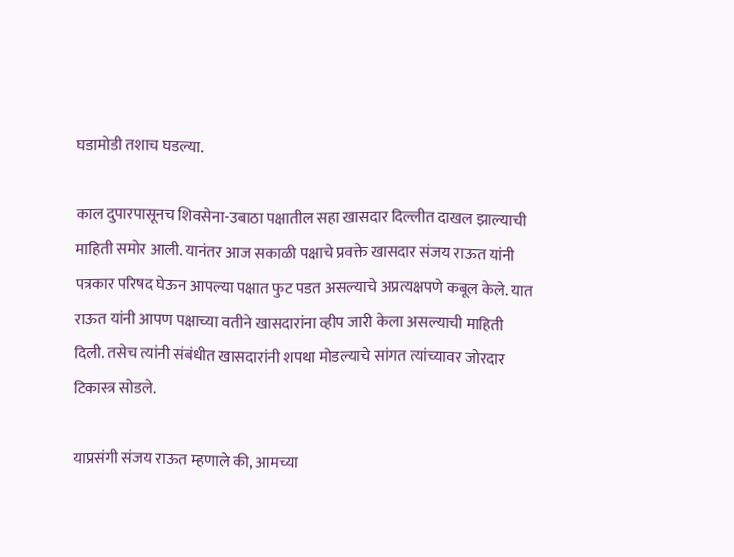घडामोडी तशाच घडल्या.

काल दुपारपासूनच शिवसेना-उबाठा पक्षातील सहा खासदार दिल्लीत दाखल झाल्याची माहिती समोर आली. यानंतर आज सकाळी पक्षाचे प्रवक्ते खासदार संजय राऊत यांनी पत्रकार परिषद घेऊन आपल्या पक्षात फुट पडत असल्याचे अप्रत्यक्षपणे कबूल केले. यात राऊत यांनी आपण पक्षाच्या वतीने खासदारांना व्हीप जारी केला असल्याची माहिती दिली. तसेच त्यांनी संबंधीत खासदारांनी शपथा मोडल्याचे सांगत त्यांच्यावर जोरदार टिकास्त्र सोडले.

याप्रसंगी संजय राऊत म्हणाले की, आमच्या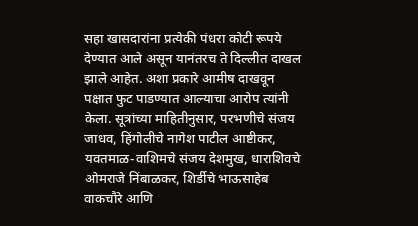सहा खासदारांना प्रत्येकी पंधरा कोटी रूपये देण्यात आले असून यानंतरच ते दिल्लीत दाखल झाले आहेत. अशा प्रकारे आमीष दाखवून पक्षात फुट पाडण्यात आल्याचा आरोप त्यांनी केला. सूत्रांच्या माहितीनुसार, परभणीचे संजय जाधव, हिंगोलीचे नागेश पाटील आष्टीकर, यवतमाळ-वाशिमचे संजय देशमुख, धाराशिवचे ओमराजे निंबाळकर, शिर्डीचे भाऊसाहेब वाकचौरे आणि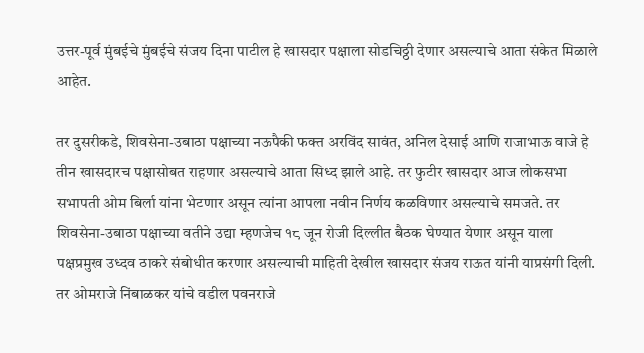उत्तर-पूर्व मुंबईचे मुंबईचे संजय दिना पाटील हे खासदार पक्षाला सोडचिठ्ठी देणार असल्याचे आता संकेत मिळाले आहेत.

तर दुसरीकडे, शिवसेना-उबाठा पक्षाच्या नऊपैकी फक्त अरविंद सावंत, अनिल देसाई आणि राजाभाऊ वाजे हे तीन खासदारच पक्षासोबत राहणार असल्याचे आता सिध्द झाले आहे. तर फुटीर खासदार आज लोकसभा सभापती ओम बिर्ला यांना भेटणार असून त्यांना आपला नवीन निर्णय कळविणार असल्याचे समजते. तर शिवसेना-उबाठा पक्षाच्या वतीने उद्या म्हणजेच १८ जून रोजी दिल्लीत बैठक घेण्यात येणार असून याला पक्षप्रमुख उध्दव ठाकरे संबोधीत करणार असल्याची माहिती देखील खासदार संजय राऊत यांनी याप्रसंगी दिली. तर ओमराजे निंबाळकर यांचे वडील पवनराजे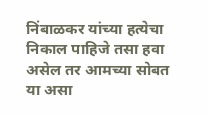निंबाळकर यांच्या हत्येचा निकाल पाहिजे तसा हवा असेल तर आमच्या सोबत या असा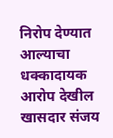निरोप देण्यात आल्याचा धक्कादायक आरोप देखील खासदार संजय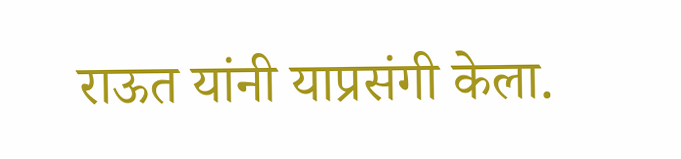राऊत यांनी याप्रसंगी केला.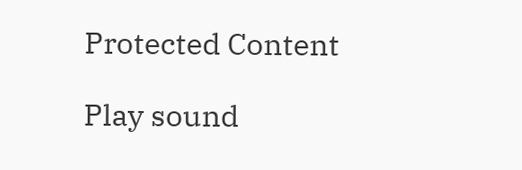Protected Content

Play sound